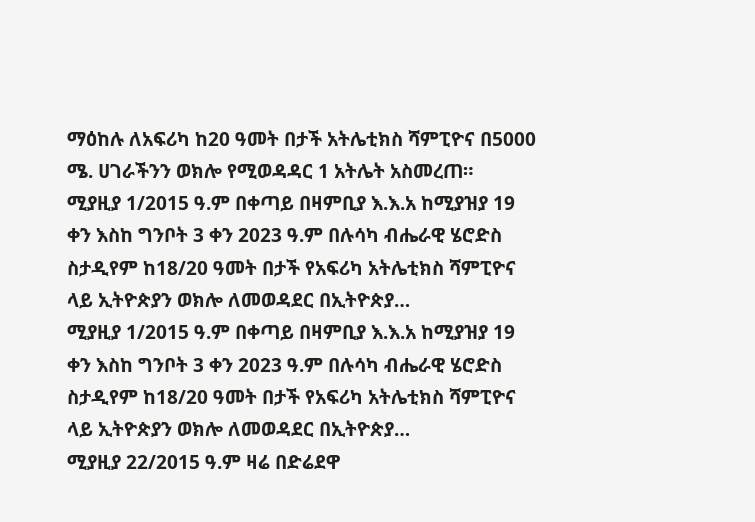ማዕከሉ ለአፍሪካ ከ20 ዓመት በታች አትሌቲክስ ሻምፒዮና በ5000 ሜ. ሀገራችንን ወክሎ የሚወዳዳር 1 አትሌት አስመረጠ።
ሚያዚያ 1/2015 ዓ.ም በቀጣይ በዛምቢያ እ.እ.አ ከሚያዝያ 19 ቀን እስከ ግንቦት 3 ቀን 2023 ዓ.ም በሉሳካ ብሔራዊ ሄሮድስ ስታዲየም ከ18/20 ዓመት በታች የአፍሪካ አትሌቲክስ ሻምፒዮና ላይ ኢትዮጵያን ወክሎ ለመወዳደር በኢትዮጵያ…
ሚያዚያ 1/2015 ዓ.ም በቀጣይ በዛምቢያ እ.እ.አ ከሚያዝያ 19 ቀን እስከ ግንቦት 3 ቀን 2023 ዓ.ም በሉሳካ ብሔራዊ ሄሮድስ ስታዲየም ከ18/20 ዓመት በታች የአፍሪካ አትሌቲክስ ሻምፒዮና ላይ ኢትዮጵያን ወክሎ ለመወዳደር በኢትዮጵያ…
ሚያዚያ 22/2015 ዓ.ም ዛሬ በድሬደዋ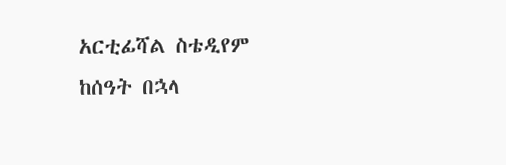አርቲፊሻል ስቴዲየም ከሰዓት በኋላ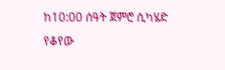ከ10:00 ሰዓት ጀምሮ ሲካሄድ የቆየው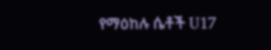የማዕከሉ ሴቶች U17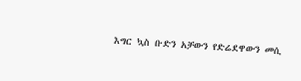እግር ኳስ ቡድን አቻውን የድሬደዋውን መሲ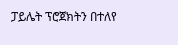ፓይሌት ፕሮጀክትን በተለየ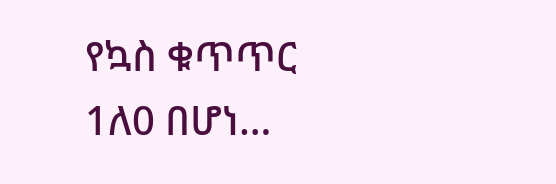የኳስ ቁጥጥር 1ለ0 በሆነ…